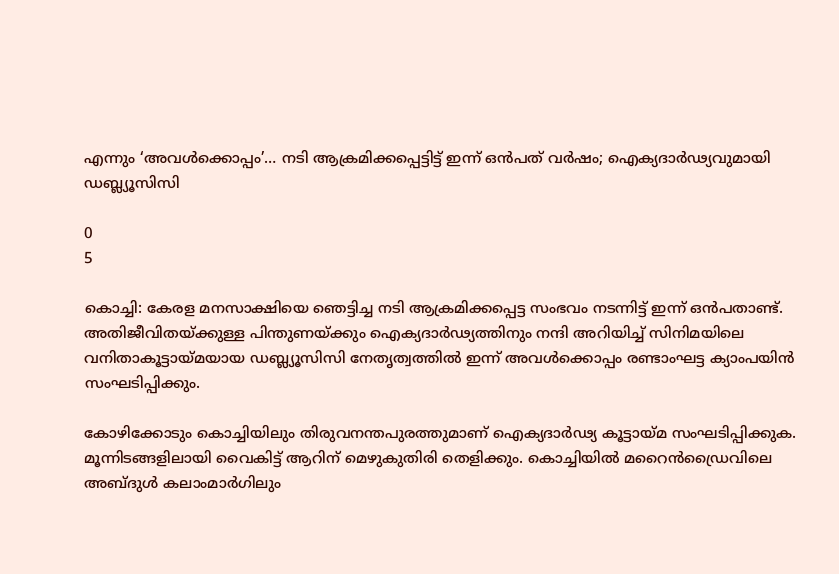എന്നും ‘അവൾക്കൊപ്പം’… നടി ആക്രമിക്കപ്പെട്ടിട്ട് ഇന്ന് ഒൻപത് വർഷം; ഐക്യദാർഢ്യവുമായി ഡബ്ല്യൂസിസി

0
5

കൊച്ചി: കേരള മനസാക്ഷിയെ ഞെട്ടിച്ച നടി ആക്രമിക്കപ്പെട്ട സംഭവം നടന്നിട്ട് ഇന്ന് ഒൻപതാണ്ട്. അതിജീവിതയ്ക്കുള്ള പിന്തുണയ്‌ക്കും ഐക്യദാർഢ്യത്തിനും നന്ദി അറിയിച്ച്‌ സിനിമയിലെ വനിതാകൂട്ടായ്‌മയായ ഡബ്ല്യൂസിസി നേതൃത്വത്തിൽ ഇന്ന് അവൾക്കൊപ്പം രണ്ടാംഘട്ട ക്യാംപയിൻ സംഘടിപ്പിക്കും.

കോഴിക്കോടും കൊച്ചിയിലും തിരുവനന്തപുരത്തുമാണ് ഐക്യദാർഢ്യ കൂട്ടായ്മ സംഘടിപ്പിക്കുക. മൂന്നിടങ്ങളിലായി വൈകിട്ട്‌ ആറിന്‌ മെഴുകുതിരി തെളിക്കും. കൊച്ചിയിൽ മറൈൻഡ്രൈവിലെ അബ്ദുൾ കലാംമാർഗിലും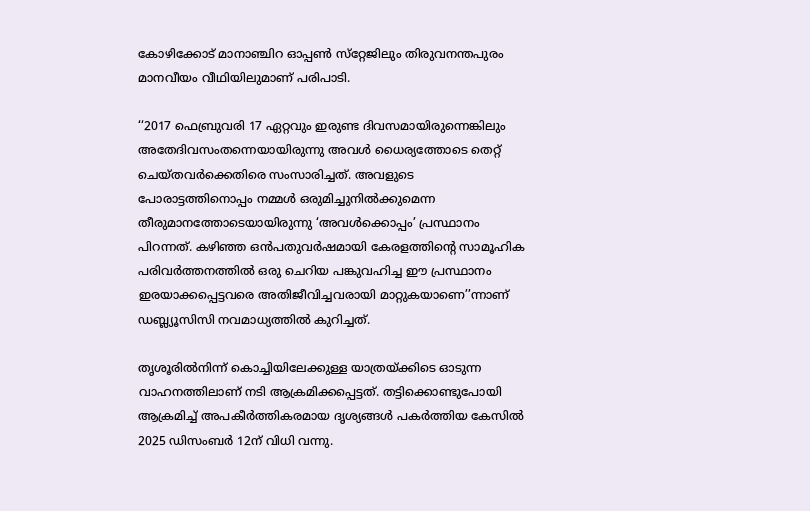കോഴിക്കോട്‌ മാനാഞ്ചിറ ഓപ്പൺ സ്‌റ്റേജിലും തിരുവനന്തപുരം മാനവീയം വീഥിയിലുമാണ്‌ പരിപാടി.

‘‘2017 ഫെബ്രുവരി 17 ഏറ്റവും ഇരുണ്ട ദിവസമായിരുന്നെങ്കിലും അതേദിവസംതന്നെയായിരുന്നു അവൾ ധൈര്യത്തോടെ തെറ്റ്‌ ചെയ്‌തവർക്കെതിരെ സംസാരിച്ചത്‌. അവളുടെ പോരാട്ടത്തിനൊപ്പം നമ്മൾ ഒരുമിച്ചുനിൽക്കുമെന്ന തീരുമാനത്തോടെയായിരുന്നു ‘അവൾക്കൊപ്പം’ പ്രസ്ഥാനം പിറന്നത്‌. കഴിഞ്ഞ ഒൻപതുവർഷമായി കേരളത്തിന്റെ സാമൂഹിക പരിവർത്തനത്തിൽ ഒരു ചെറിയ പങ്കുവഹിച്ച ഇ‍ൗ പ്രസ്ഥാനം ഇരയാക്കപ്പെട്ടവരെ അതിജീവിച്ചവരായി മാറ്റുകയാണെ’’ന്നാണ് ഡബ്ല്യൂസിസി നവമാധ്യത്തിൽ കുറിച്ചത്.

തൃശൂരിൽനിന്ന്‌ കൊച്ചിയിലേക്കുള്ള യാത്രയ്‌ക്കിടെ ഓടുന്ന വാഹനത്തിലാണ്‌ നടി ആക്രമിക്കപ്പെട്ടത്‌. തട്ടിക്കൊണ്ടുപോയി ആക്രമിച്ച്‌ അപകീർത്തികരമായ ദൃശ്യങ്ങൾ പകർത്തിയ കേസിൽ 2025 ഡിസംബർ 12ന്‌ വിധി വന്നു.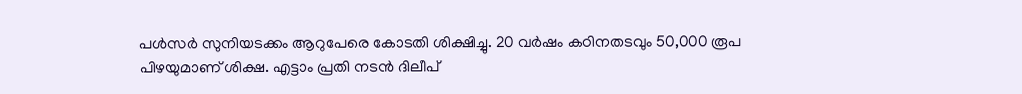പൾസർ സുനിയടക്കം ആറുപേരെ കോടതി ശിക്ഷിച്ചു. 20 വർഷം കഠിനതടവും 50,000 രൂപ പിഴയുമാണ്‌ ശിക്ഷ. എട്ടാം പ്രതി നടൻ ദിലീപ്‌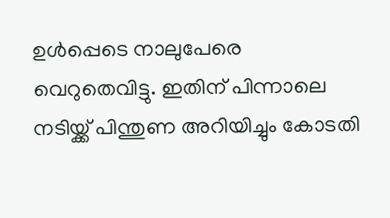ഉൾപ്പെടെ നാലുപേരെ വെറുതെവിട്ടു. ഇതിന് പിന്നാലെ നടിയ്ക്ക് പിന്തുണ അറിയിച്ചും കോടതി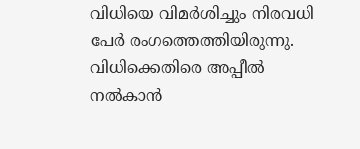വിധിയെ വിമർശിച്ചും നിരവധി പേർ രംഗത്തെത്തിയിരുന്നു. വിധിക്കെതിരെ അപ്പീൽ നൽകാൻ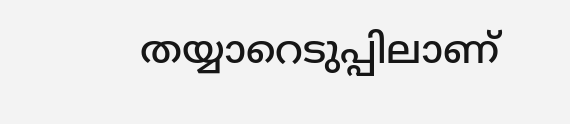തയ്യാറെടുപ്പിലാണ്‌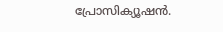പ്രോസിക്യൂഷൻ.